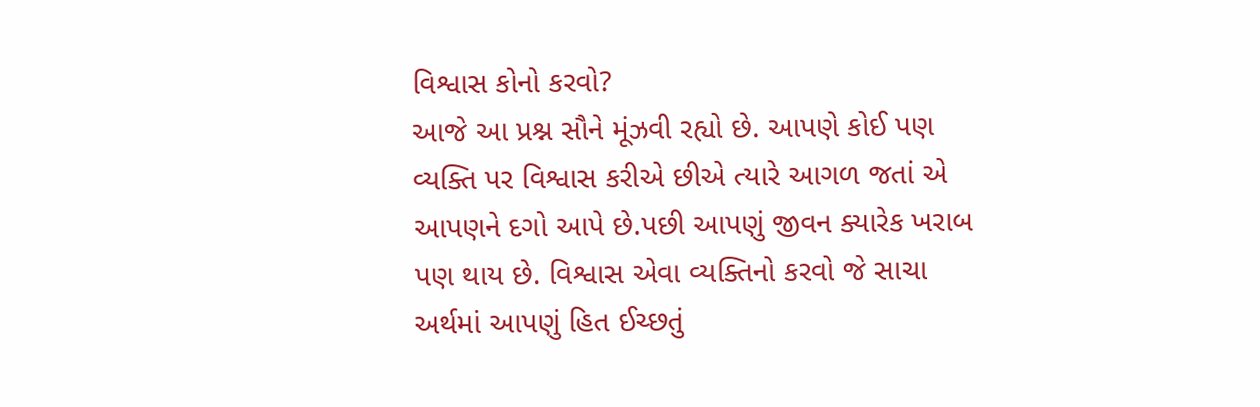વિશ્વાસ કોનો કરવો?
આજે આ પ્રશ્ન સૌને મૂંઝવી રહ્યો છે. આપણે કોઈ પણ વ્યક્તિ પર વિશ્વાસ કરીએ છીએ ત્યારે આગળ જતાં એ આપણને દગો આપે છે.પછી આપણું જીવન ક્યારેક ખરાબ પણ થાય છે. વિશ્વાસ એવા વ્યક્તિનો કરવો જે સાચા અર્થમાં આપણું હિત ઈચ્છતું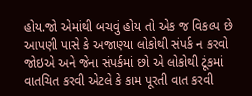હોય.જો એમાંથી બચવું હોય તો એક જ વિકલ્પ છે આપણી પાસે કે અજાણ્યા લોકોથી સંપર્ક ન કરવો જોઇએ અને જેના સંપર્કમાં છો એ લોકોથી ટૂંકમાં વાતચિત કરવી એટલે કે કામ પૂરતી વાત કરવી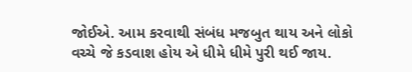જોઈએ. આમ કરવાથી સંબંધ મજબુત થાય અને લોકો વચ્ચે જે કડવાશ હોય એ ધીમે ધીમે પુરી થઈ જાય.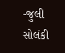-જુલી સોલંકી